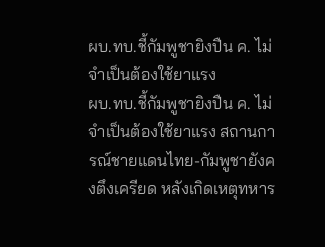ผบ.ทบ.ชี้กัมพูชายิงปืน ค. ไม่จำเป็นต้องใช้ยาแรง
ผบ.ทบ.ชี้กัมพูชายิงปืน ค. ไม่จำเป็นต้องใช้ยาแรง สถานการณ์ชายแดนไทย-กัมพูชายังคงตึงเครียด หลังเกิดเหตุทหาร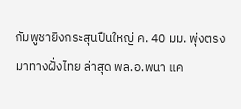กัมพูชายิงกระสุนปืนใหญ่ ค. 40 มม. พุ่งตรงมาทางฝั่งไทย ล่าสุด พล.อ.พนา แค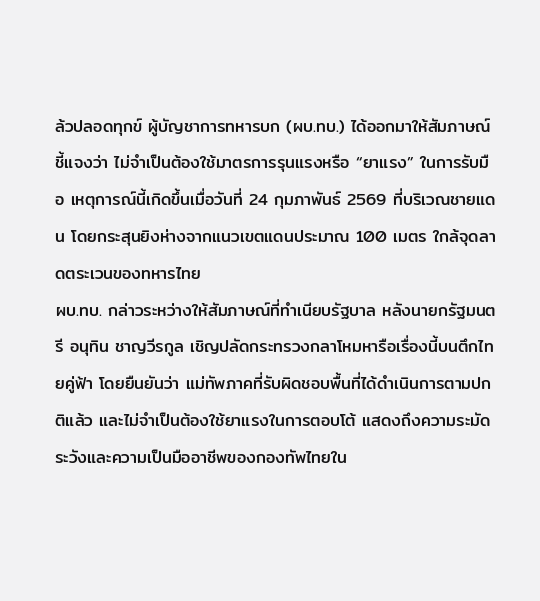ล้วปลอดทุกข์ ผู้บัญชาการทหารบก (ผบ.ทบ.) ได้ออกมาให้สัมภาษณ์ชี้แจงว่า ไม่จำเป็นต้องใช้มาตรการรุนแรงหรือ “ยาแรง” ในการรับมือ เหตุการณ์นี้เกิดขึ้นเมื่อวันที่ 24 กุมภาพันธ์ 2569 ที่บริเวณชายแดน โดยกระสุนยิงห่างจากแนวเขตแดนประมาณ 100 เมตร ใกล้จุดลาดตระเวนของทหารไทย
ผบ.ทบ. กล่าวระหว่างให้สัมภาษณ์ที่ทำเนียบรัฐบาล หลังนายกรัฐมนตรี อนุทิน ชาญวีรกูล เชิญปลัดกระทรวงกลาโหมหารือเรื่องนี้บนตึกไทยคู่ฟ้า โดยยืนยันว่า แม่ทัพภาคที่รับผิดชอบพื้นที่ได้ดำเนินการตามปกติแล้ว และไม่จำเป็นต้องใช้ยาแรงในการตอบโต้ แสดงถึงความระมัดระวังและความเป็นมืออาชีพของกองทัพไทยใน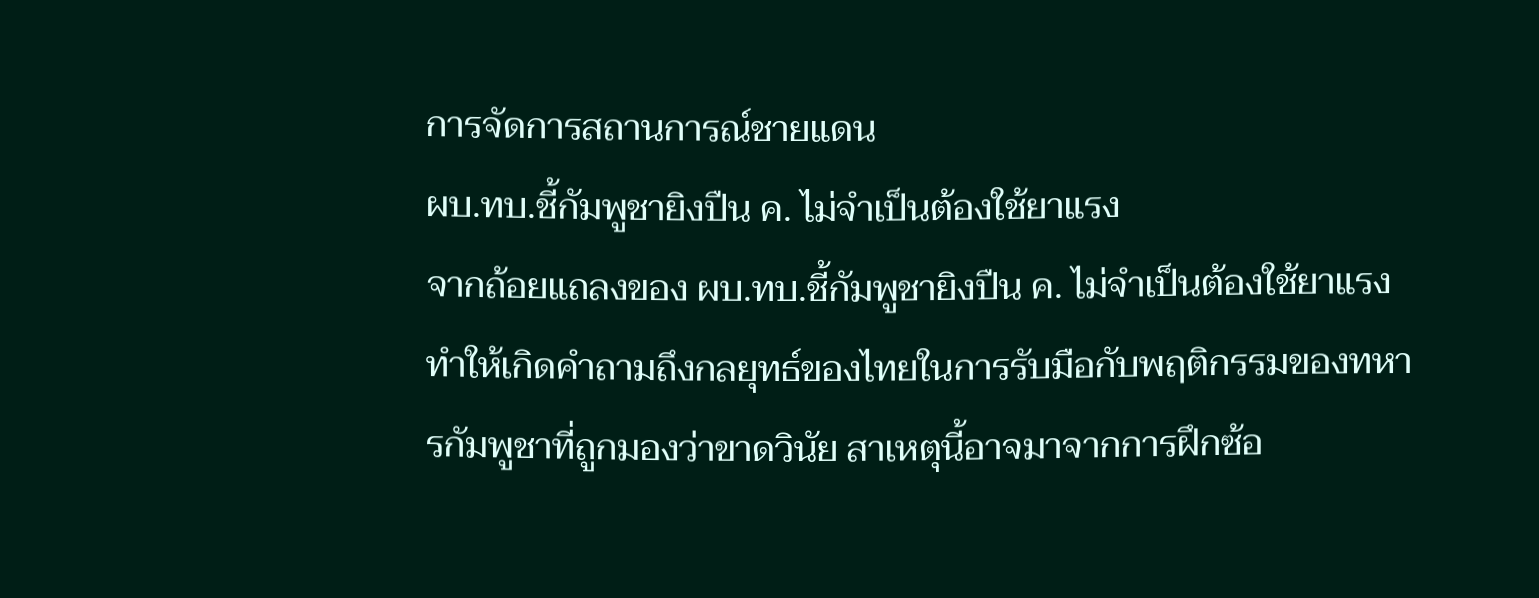การจัดการสถานการณ์ชายแดน
ผบ.ทบ.ชี้กัมพูชายิงปืน ค. ไม่จำเป็นต้องใช้ยาแรง
จากถ้อยแถลงของ ผบ.ทบ.ชี้กัมพูชายิงปืน ค. ไม่จำเป็นต้องใช้ยาแรง ทำให้เกิดคำถามถึงกลยุทธ์ของไทยในการรับมือกับพฤติกรรมของทหารกัมพูชาที่ถูกมองว่าขาดวินัย สาเหตุนี้อาจมาจากการฝึกซ้อ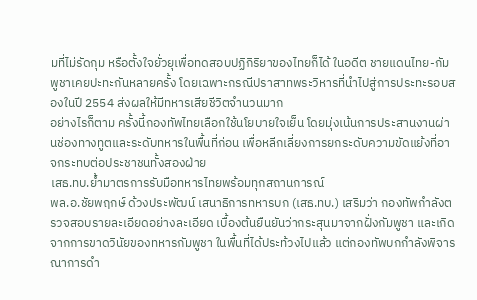มที่ไม่รัดกุม หรือตั้งใจยั่วยุเพื่อทดสอบปฏิกิริยาของไทยก็ได้ ในอดีต ชายแดนไทย-กัมพูชาเคยปะทะกันหลายครั้ง โดยเฉพาะกรณีปราสาทพระวิหารที่นำไปสู่การประทะรอบสองในปี 2554 ส่งผลให้มีทหารเสียชีวิตจำนวนมาก
อย่างไรก็ตาม ครั้งนี้กองทัพไทยเลือกใช้นโยบายใจเย็น โดยมุ่งเน้นการประสานงานผ่านช่องทางทูตและระดับทหารในพื้นที่ก่อน เพื่อหลีกเลี่ยงการยกระดับความขัดแย้งที่อาจกระทบต่อประชาชนทั้งสองฝ่าย
เสธ.ทบ.ย้ำมาตรการรับมือทหารไทยพร้อมทุกสถานการณ์
พล.อ.ชัยพฤกษ์ ด้วงประพัฒน์ เสนาธิการทหารบก (เสธ.ทบ.) เสริมว่า กองทัพกำลังตรวจสอบรายละเอียดอย่างละเอียด เบื้องต้นยืนยันว่ากระสุนมาจากฝั่งกัมพูชา และเกิดจากการขาดวินัยของทหารกัมพูชา ในพื้นที่ได้ประท้วงไปแล้ว แต่กองทัพบกกำลังพิจารณาการดำ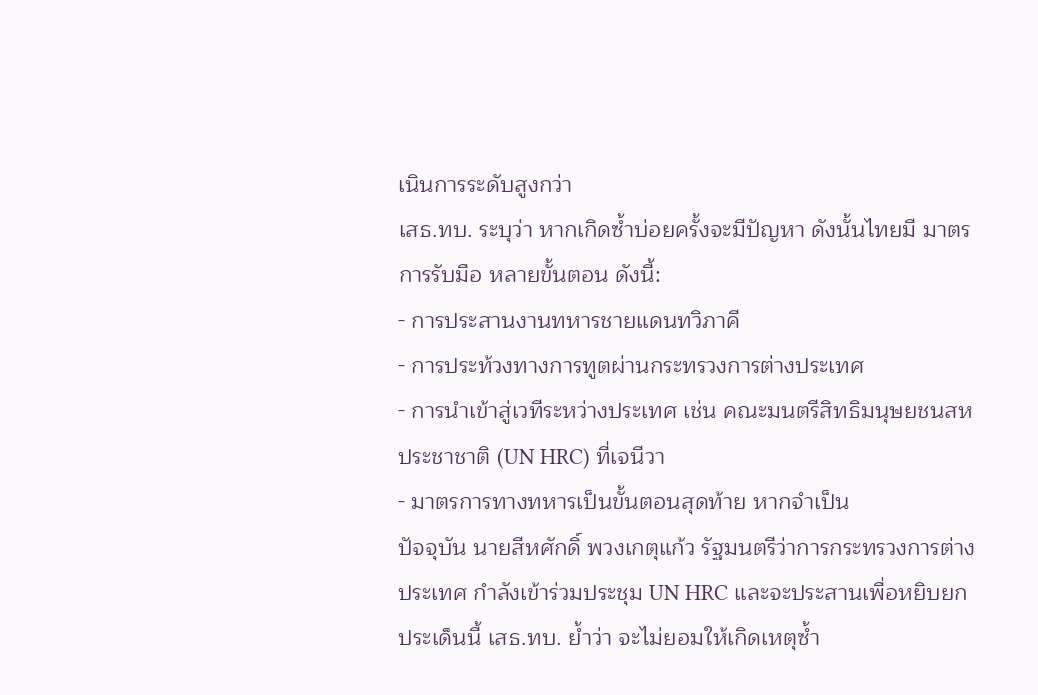เนินการระดับสูงกว่า
เสธ.ทบ. ระบุว่า หากเกิดซ้ำบ่อยครั้งจะมีปัญหา ดังนั้นไทยมี มาตรการรับมือ หลายขั้นตอน ดังนี้:
- การประสานงานทหารชายแดนทวิภาคี
- การประท้วงทางการทูตผ่านกระทรวงการต่างประเทศ
- การนำเข้าสู่เวทีระหว่างประเทศ เช่น คณะมนตรีสิทธิมนุษยชนสหประชาชาติ (UN HRC) ที่เจนีวา
- มาตรการทางทหารเป็นขั้นตอนสุดท้าย หากจำเป็น
ปัจจุบัน นายสีหศักดิ์ พวงเกตุแก้ว รัฐมนตรีว่าการกระทรวงการต่างประเทศ กำลังเข้าร่วมประชุม UN HRC และจะประสานเพื่อหยิบยกประเด็นนี้ เสธ.ทบ. ย้ำว่า จะไม่ยอมให้เกิดเหตุซ้ำ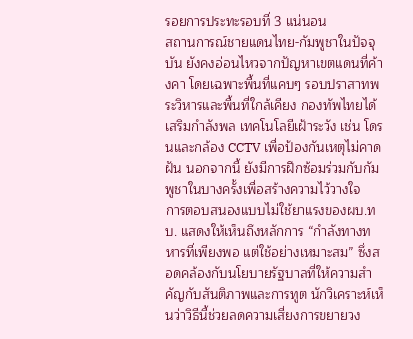รอยการประทะรอบที่ 3 แน่นอน
สถานการณ์ชายแดนไทย-กัมพูชาในปัจจุบัน ยังคงอ่อนไหวจากปัญหาเขตแดนที่ค้างคา โดยเฉพาะพื้นที่แคบๆ รอบปราสาทพระวิหารและพื้นที่ใกล้เคียง กองทัพไทยได้เสริมกำลังพล เทคโนโลยีเฝ้าระวัง เช่น โดรนและกล้อง CCTV เพื่อป้องกันเหตุไม่คาดฝัน นอกจากนี้ ยังมีการฝึกซ้อมร่วมกับกัมพูชาในบางครั้งเพื่อสร้างความไว้วางใจ
การตอบสนองแบบไม่ใช้ยาแรงของผบ.ทบ. แสดงให้เห็นถึงหลักการ “กำลังทางทหารที่เพียงพอ แต่ใช้อย่างเหมาะสม” ซึ่งสอดคล้องกับนโยบายรัฐบาลที่ให้ความสำคัญกับสันติภาพและการทูต นักวิเคราะห์เห็นว่าวิธีนี้ช่วยลดความเสี่ยงการขยายวง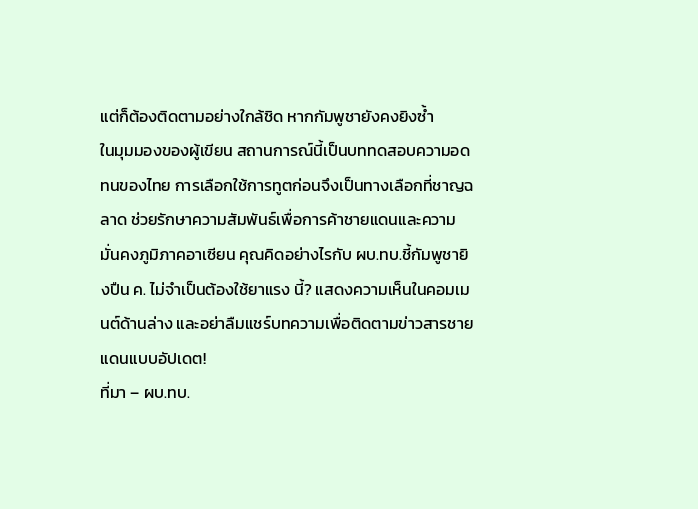แต่ก็ต้องติดตามอย่างใกล้ชิด หากกัมพูชายังคงยิงซ้ำ
ในมุมมองของผู้เขียน สถานการณ์นี้เป็นบททดสอบความอดทนของไทย การเลือกใช้การทูตก่อนจึงเป็นทางเลือกที่ชาญฉลาด ช่วยรักษาความสัมพันธ์เพื่อการค้าชายแดนและความมั่นคงภูมิภาคอาเซียน คุณคิดอย่างไรกับ ผบ.ทบ.ชี้กัมพูชายิงปืน ค. ไม่จำเป็นต้องใช้ยาแรง นี้? แสดงความเห็นในคอมเมนต์ด้านล่าง และอย่าลืมแชร์บทความเพื่อติดตามข่าวสารชายแดนแบบอัปเดต!
ที่มา – ผบ.ทบ.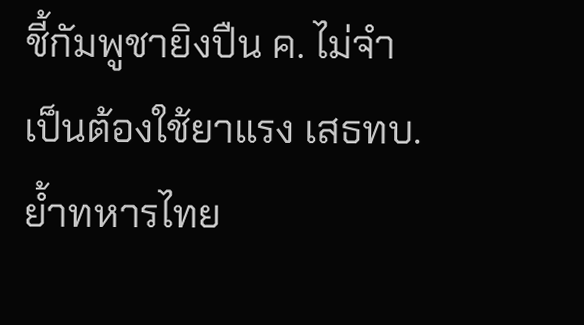ชี้กัมพูชายิงปืน ค. ไม่จำเป็นต้องใช้ยาแรง เสธทบ.ย้ำทหารไทย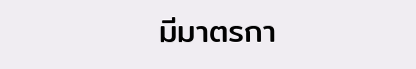มีมาตรกา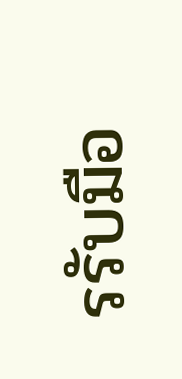รรับมือ